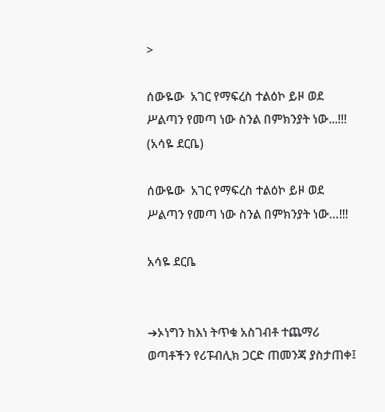>

ሰውዬው  አገር የማፍረስ ተልዕኮ ይዞ ወደ ሥልጣን የመጣ ነው ስንል በምክንያት ነው...!!! (አሳዬ ደርቤ)

ሰውዬው  አገር የማፍረስ ተልዕኮ ይዞ ወደ ሥልጣን የመጣ ነው ስንል በምክንያት ነው…!!!

አሳዬ ደርቤ


➔ኦነግን ከእነ ትጥቁ አስገብቶ ተጨማሪ ወጣቶችን የሪፑብሊክ ጋርድ ጠመንጃ ያስታጠቀ፤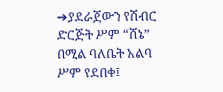➔ያደራጀውን የሽብር ድርጅት ሥም “ሸኔ” በሚል ባለቤት አልባ ሥም የደበቀ፤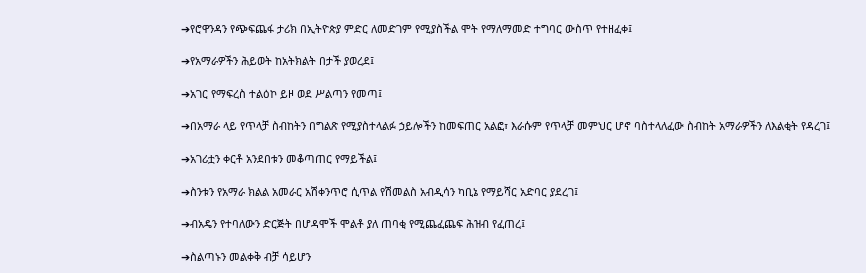➔የሮዋንዳን የጭፍጨፋ ታሪክ በኢትዮጵያ ምድር ለመድገም የሚያስችል ሞት የማለማመድ ተግባር ውስጥ የተዘፈቀ፤

➔የአማራዎችን ሕይወት ከአትክልት በታች ያወረደ፤

➔አገር የማፍረስ ተልዕኮ ይዞ ወደ ሥልጣን የመጣ፤

➔በአማራ ላይ የጥላቻ ስብከትን በግልጽ የሚያስተላልፉ ኃይሎችን ከመፍጠር አልፎ፣ እራሱም የጥላቻ መምህር ሆኖ ባስተላለፈው ስብከት አማራዎችን ለእልቂት የዳረገ፤

➔አገሪቷን ቀርቶ አንደበቱን መቆጣጠር የማይችል፤

➔ስንቱን የአማራ ክልል አመራር አሽቀንጥሮ ሲጥል የሽመልስ አብዲሳን ካቢኔ የማይሻር አድባር ያደረገ፤

➔ብአዴን የተባለውን ድርጅት በሆዳሞች ሞልቶ ያለ ጠባቂ የሚጨፈጨፍ ሕዝብ የፈጠረ፤

➔ስልጣኑን መልቀቅ ብቻ ሳይሆን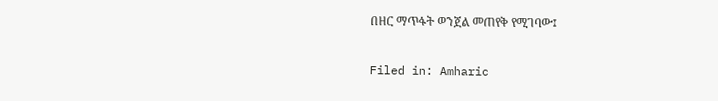በዘር ማጥፋት ወንጀል መጠየቅ የሚገባው፤

Filed in: Amharic